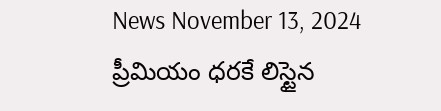News November 13, 2024
ప్రీమియం ధరకే లిస్టైన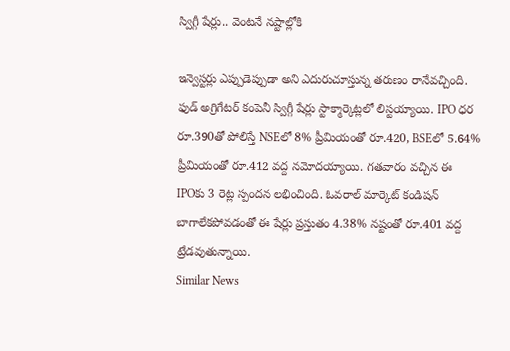స్విగ్గీ షేర్లు.. వెంటనే నష్టాల్లోకి

ఇన్వెస్టర్లు ఎప్పుడెప్పుడా అని ఎదురుచూస్తున్న తరుణం రానేవచ్చింది. ఫుడ్ అగ్రిగేటర్ కంపెనీ స్విగ్గీ షేర్లు స్టాక్మార్కెట్లలో లిస్టయ్యాయి. IPO ధర రూ.390తో పోలిస్తే NSEలో 8% ప్రీమియంతో రూ.420, BSEలో 5.64% ప్రీమియంతో రూ.412 వద్ద నమోదయ్యాయి. గతవారం వచ్చిన ఈ IPOకు 3 రెట్ల స్పందన లభించింది. ఓవరాల్ మార్కెట్ కండిషన్ బాగాలేకపోవడంతో ఈ షేర్లు ప్రస్తుతం 4.38% నష్టంతో రూ.401 వద్ద ట్రేడవుతున్నాయి.
Similar News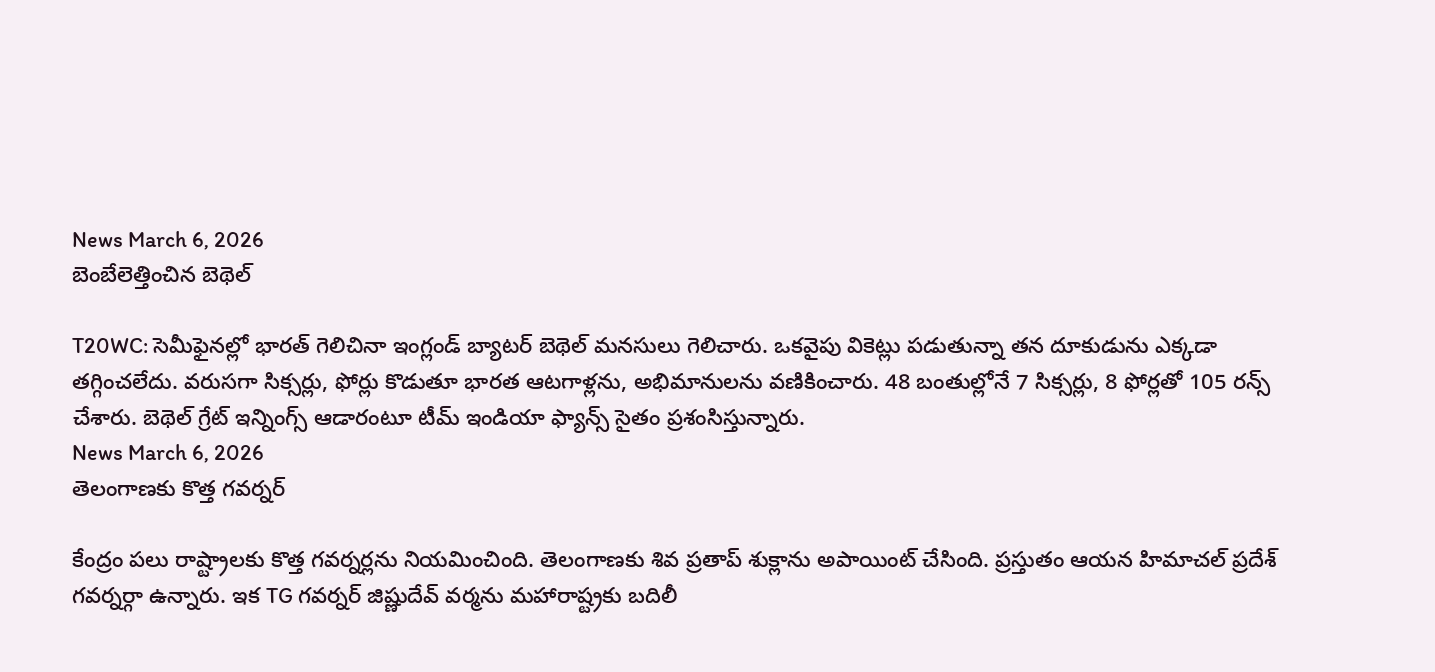News March 6, 2026
బెంబేలెత్తించిన బెథెల్

T20WC: సెమీఫైనల్లో భారత్ గెలిచినా ఇంగ్లండ్ బ్యాటర్ బెథెల్ మనసులు గెలిచారు. ఒకవైపు వికెట్లు పడుతున్నా తన దూకుడును ఎక్కడా తగ్గించలేదు. వరుసగా సిక్సర్లు, ఫోర్లు కొడుతూ భారత ఆటగాళ్లను, అభిమానులను వణికించారు. 48 బంతుల్లోనే 7 సిక్సర్లు, 8 ఫోర్లతో 105 రన్స్ చేశారు. బెథెల్ గ్రేట్ ఇన్నింగ్స్ ఆడారంటూ టీమ్ ఇండియా ఫ్యాన్స్ సైతం ప్రశంసిస్తున్నారు.
News March 6, 2026
తెలంగాణకు కొత్త గవర్నర్

కేంద్రం పలు రాష్ట్రాలకు కొత్త గవర్నర్లను నియమించింది. తెలంగాణకు శివ ప్రతాప్ శుక్లాను అపాయింట్ చేసింది. ప్రస్తుతం ఆయన హిమాచల్ ప్రదేశ్ గవర్నర్గా ఉన్నారు. ఇక TG గవర్నర్ జిష్ణుదేవ్ వర్మను మహారాష్ట్రకు బదిలీ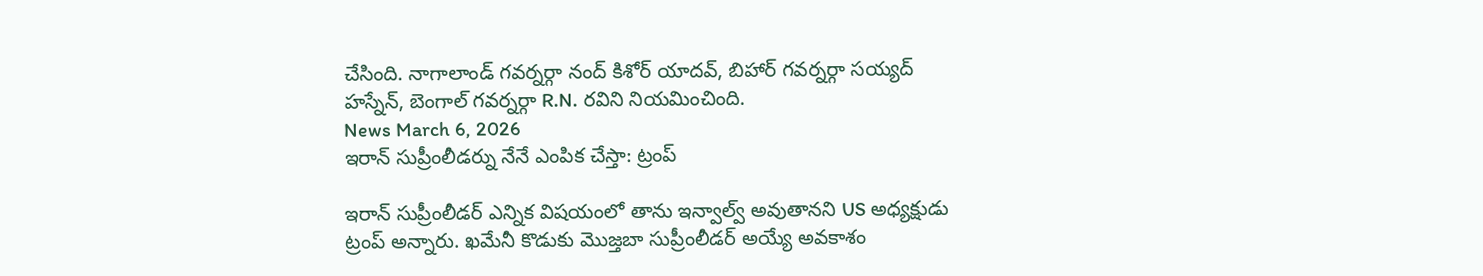చేసింది. నాగాలాండ్ గవర్నర్గా నంద్ కిశోర్ యాదవ్, బిహార్ గవర్నర్గా సయ్యద్ హస్నేన్, బెంగాల్ గవర్నర్గా R.N. రవిని నియమించింది.
News March 6, 2026
ఇరాన్ సుప్రీంలీడర్ను నేనే ఎంపిక చేస్తా: ట్రంప్

ఇరాన్ సుప్రీంలీడర్ ఎన్నిక విషయంలో తాను ఇన్వాల్వ్ అవుతానని US అధ్యక్షుడు ట్రంప్ అన్నారు. ఖమేనీ కొడుకు మొజ్తబా సుప్రీంలీడర్ అయ్యే అవకాశం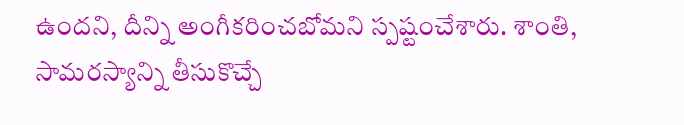ఉందని, దీన్ని అంగీకరించబోమని స్పష్టంచేశారు. శాంతి, సామరస్యాన్ని తీసుకొచ్చే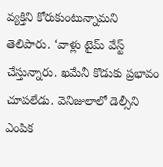వ్యక్తిని కోరుకుంటున్నామని తెలిపారు. ‘వాళ్లు టైమ్ వేస్ట్ చేస్తున్నారు. ఖమేనీ కొడుకు ప్రభావం చూపలేడు. వెనిజులాలో డెల్సీని ఎంపిక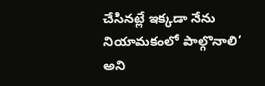చేసినట్లే ఇక్కడా నేను నియామకంలో పాల్గొనాలి’ అని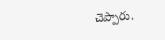చెప్పారు.